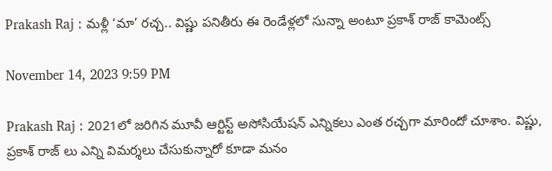Prakash Raj : మ‌ళ్లీ ‘మా’ ర‌చ్చ‌.. విష్ణు ప‌నితీరు ఈ రెండేళ్ల‌లో సున్నా అంటూ ప్ర‌కాశ్ రాజ్ కామెంట్స్

November 14, 2023 9:59 PM

Prakash Raj : 2021లో జరిగిన మూవీ ఆర్టిస్ట్ అసోసియేషన్ ఎన్నికలు ఎంత ర‌చ్చ‌గా మారిందో చూశాం. విష్ణు, ప్ర‌కాశ్ రాజ్ లు ఎన్ని విమ‌ర్శ‌లు చేసుకున్నారో కూడా మ‌నం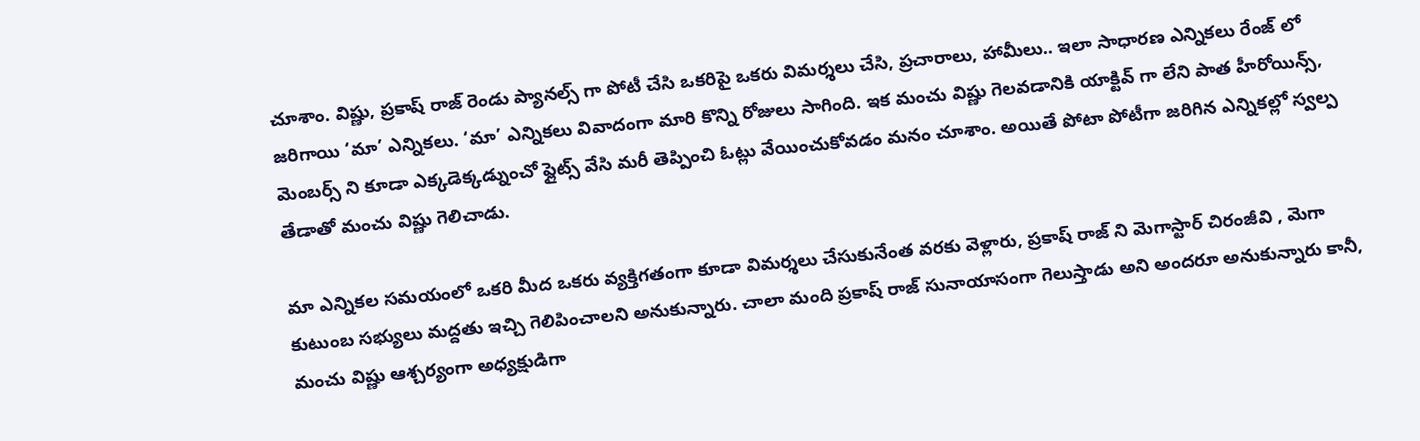చూశాం. విష్ణు, ప్రకాష్ రాజ్ రెండు ప్యానల్స్ గా పోటీ చేసి ఒకరిపై ఒకరు విమర్శలు చేసి, ప్రచారాలు, హామీలు.. ఇలా సాధారణ ఎన్నికలు రేంజ్ లో జరిగాయి ‘మా’ ఎన్నికలు. ‘మా’ ఎన్నికలు వివాదంగా మారి కొన్ని రోజులు సాగింది. ఇక మంచు విష్ణు గెలవడానికి యాక్టివ్ గా లేని పాత హీరోయిన్స్, మెంబర్స్ ని కూడా ఎక్కడెక్కడ్నుంచో ఫ్లైట్స్ వేసి మరీ తెప్పించి ఓట్లు వేయించుకోవ‌డం మ‌నం చూశాం. అయితే పోటా పోటీగా జ‌రిగిన‌ ఎన్నికల్లో స్వల్ప తేడాతో మంచు విష్ణు గెలిచాడు.

మా ఎన్నిక‌ల స‌మ‌యంలో ఒకరి మీద ఒకరు వ్యక్తిగతంగా కూడా విమర్శలు చేసుకునేంత వరకు వెళ్లారు, ప్రకాష్ రాజ్ ని మెగాస్టార్ చిరంజీవి , మెగా కుటుంబ సభ్యులు మద్దతు ఇచ్చి గెలిపించాల‌ని అనుకున్నారు. చాలా మంది ప్రకాష్ రాజ్ సునాయాసంగా గెలుస్తాడు అని అందరూ అనుకున్నారు కానీ, మంచు విష్ణు ఆశ్చర్యంగా అధ్యక్షుడిగా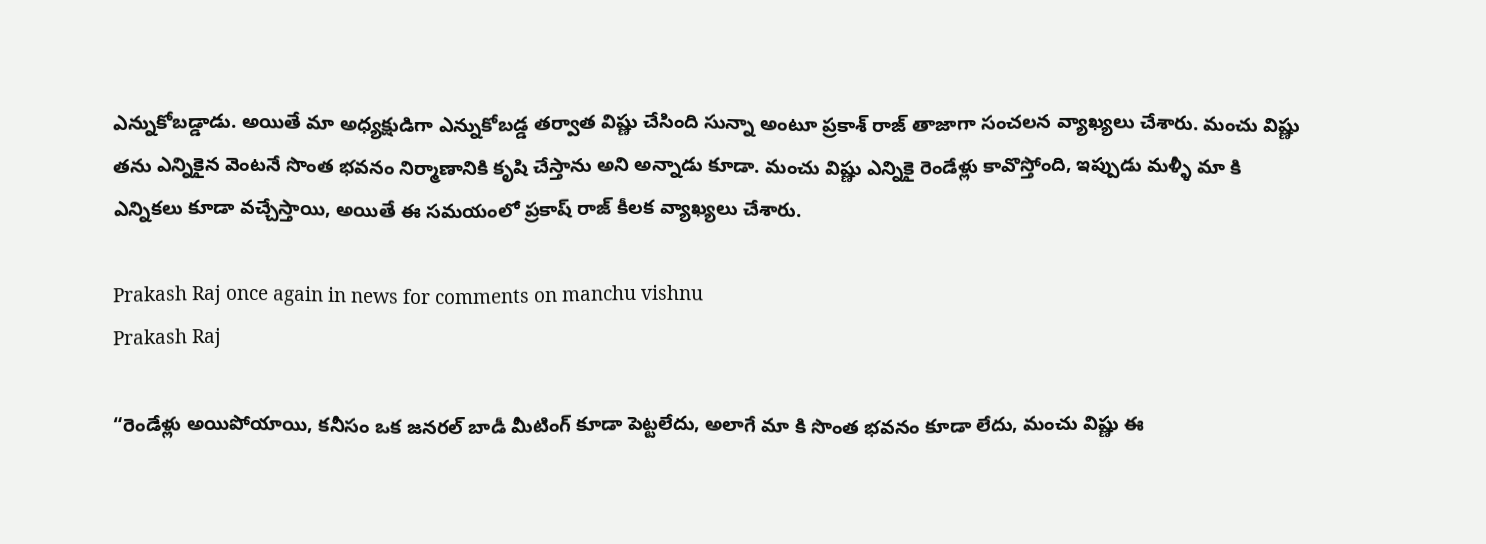ఎన్నుకోబడ్డాడు. అయితే మా అధ్య‌క్షుడిగా ఎన్నుకోబ‌డ్డ త‌ర్వాత విష్ణు చేసింది సున్నా అంటూ ప్రకాశ్ రాజ్ తాజాగా సంచ‌ల‌న వ్యాఖ్య‌లు చేశారు. మంచు విష్ణు తను ఎన్నికైన వెంటనే సొంత భవనం నిర్మాణానికి కృషి చేస్తాను అని అన్నాడు కూడా. మంచు విష్ణు ఎన్నికై రెండేళ్లు కావొస్తోంది, ఇప్పుడు మళ్ళీ మా కి ఎన్నికలు కూడా వచ్చేస్తాయి, అయితే ఈ సమయంలో ప్రకాష్ రాజ్ కీలక వ్యాఖ్యలు చేశారు.

Prakash Raj once again in news for comments on manchu vishnu
Prakash Raj

“రెండేళ్లు అయిపోయాయి, కనీసం ఒక జనరల్ బాడీ మీటింగ్ కూడా పెట్టలేదు, అలాగే మా కి సొంత భవనం కూడా లేదు, మంచు విష్ణు ఈ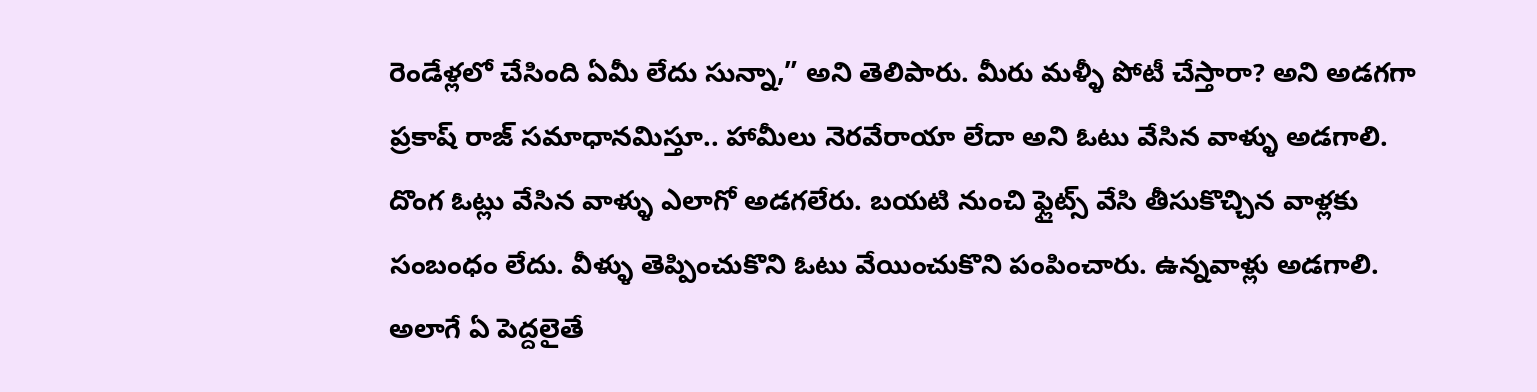రెండేళ్లలో చేసింది ఏమీ లేదు సున్నా,” అని తెలిపారు. మీరు మళ్ళీ పోటీ చేస్తారా? అని అడగగా ప్రకాష్ రాజ్ సమాధానమిస్తూ.. హామీలు నెరవేరాయా లేదా అని ఓటు వేసిన వాళ్ళు అడగాలి. దొంగ ఓట్లు వేసిన వాళ్ళు ఎలాగో అడగలేరు. బయటి నుంచి ఫ్లైట్స్ వేసి తీసుకొచ్చిన వాళ్లకు సంబంధం లేదు. వీళ్ళు తెప్పించుకొని ఓటు వేయించుకొని పంపించారు. ఉన్నవాళ్లు అడగాలి. అలాగే ఏ పెద్దలైతే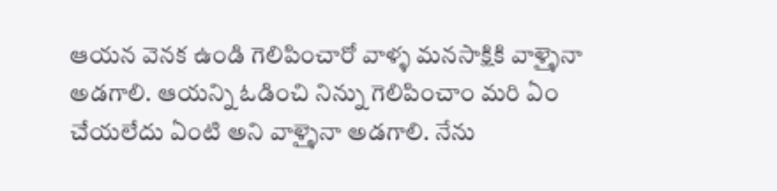ఆయన వెనక ఉండి గెలిపించారో వాళ్ళ మనసాక్షికి వాళ్ళైనా అడగాలి. ఆయన్ని ఓడించి నిన్ను గెలిపించాం మరి ఏం చేయలేదు ఏంటి అని వాళ్ళైనా అడగాలి. నేను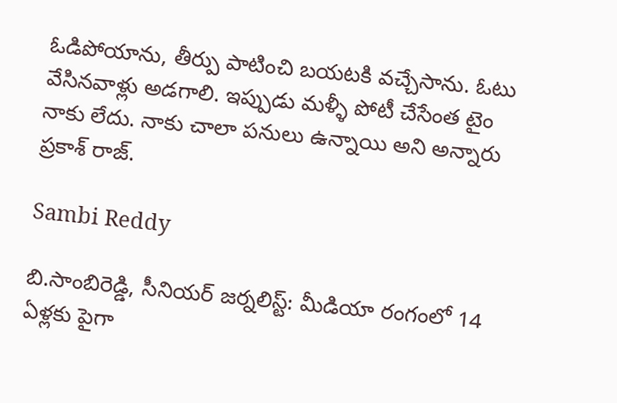ఓడిపోయాను, తీర్పు పాటించి బయటకి వచ్చేసాను. ఓటు వేసినవాళ్లు అడగాలి. ఇప్పుడు మళ్ళీ పోటీ చేసేంత టైం నాకు లేదు. నాకు చాలా పనులు ఉన్నాయి అని అన్నారు ప్రకాశ్ రాజ్.

Sambi Reddy

బి.సాంబిరెడ్డి, సీనియర్ జర్నలిస్ట్: మీడియా రంగంలో 14 ఏళ్లకు పైగా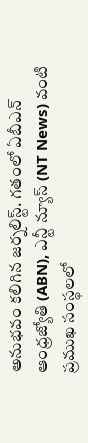అనుభవం కలిగిన జర్నలిస్ట్. గతంలో ఏబీఎన్ ఆంధ్ర‌జ్యోతి (ABN), ఎన్టీ న్యూస్ (NT News) వంటి ప్రముఖ సంస్థలలో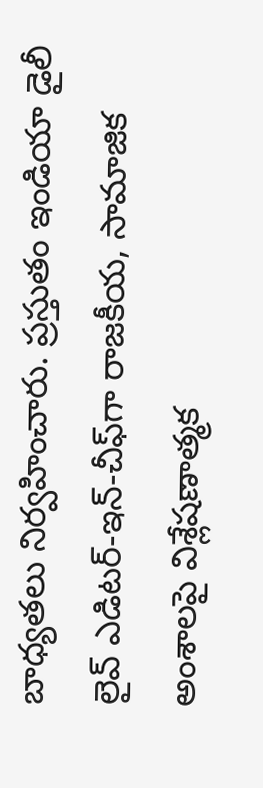బాధ్యతలు నిర్వహించారు. ప్రస్తుతం ఇండియా డైలీ లైవ్ ఎడిటర్-ఇన్-చీఫ్‌గా రాజకీయ, సామాజిక అంశాలపై విశ్లేషణాత్మక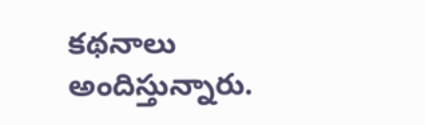కథనాలు అందిస్తున్నారు.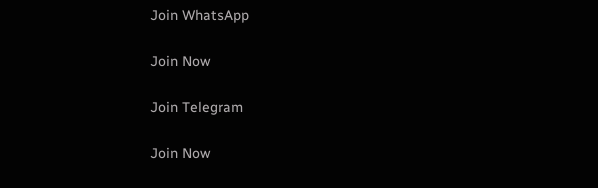Join WhatsApp

Join Now

Join Telegram

Join Now